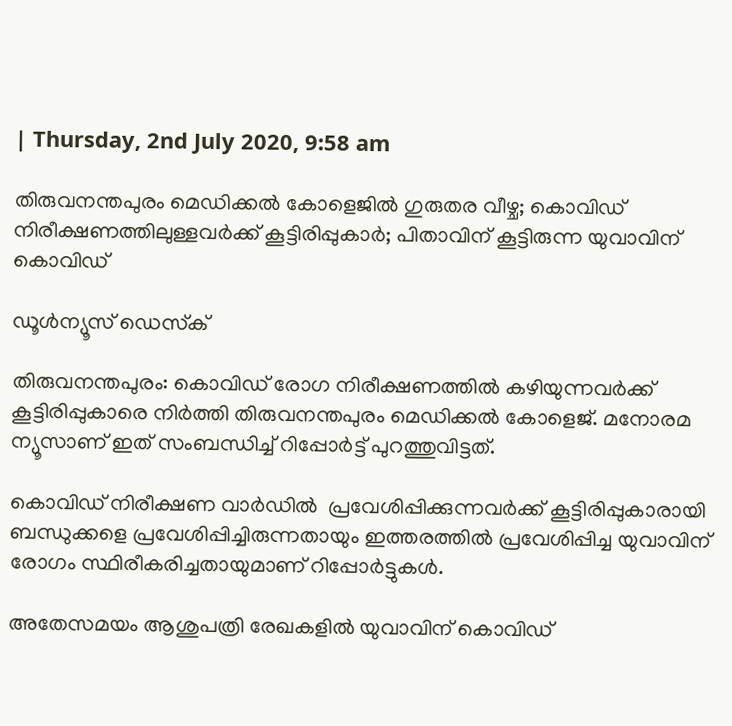| Thursday, 2nd July 2020, 9:58 am

തിരുവനന്തപുരം മെഡിക്കല്‍ കോളെജില്‍ ഗുരുതര വീഴ്ച; കൊവിഡ് നിരീക്ഷണത്തിലുള്ളവര്‍ക്ക് കൂട്ടിരിപ്പുകാര്‍; പിതാവിന് കൂട്ടിരുന്ന യുവാവിന് കൊവിഡ്

ഡൂള്‍ന്യൂസ് ഡെസ്‌ക്

തിരുവനന്തപുരം: കൊവിഡ് രോഗ നിരീക്ഷണത്തില്‍ കഴിയുന്നവര്‍ക്ക് കൂട്ടിരിപ്പുകാരെ നിര്‍ത്തി തിരുവനന്തപുരം മെഡിക്കല്‍ കോളെജ്. മനോരമ ന്യൂസാണ് ഇത് സംബന്ധിച്ച് റിപ്പോര്‍ട്ട് പുറത്തുവിട്ടത്.

കൊവിഡ് നിരീക്ഷണ വാര്‍ഡില്‍  പ്രവേശിപ്പിക്കുന്നവര്‍ക്ക് കൂട്ടിരിപ്പുകാരായി ബന്ധുക്കളെ പ്രവേശിപ്പിച്ചിരുന്നതായും ഇത്തരത്തില്‍ പ്രവേശിപ്പിച്ച യുവാവിന് രോഗം സ്ഥിരീകരിച്ചതായുമാണ് റിപ്പോര്‍ട്ടുകള്‍.

അതേസമയം ആശുപത്രി രേഖകളില്‍ യുവാവിന് കൊവിഡ്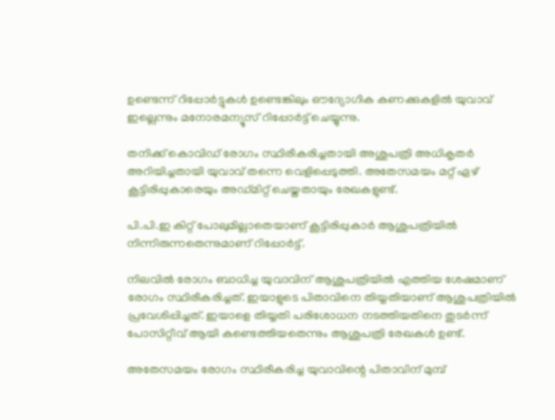ഉണ്ടെന്ന് റിപ്പോര്‍ട്ടുകള്‍ ഉണ്ടെങ്കിലും ഔദ്യോഗിക കണക്കുകളില്‍ യുവാവ് ഇല്ലെന്നും മനോരമന്യൂസ് റിപ്പോര്‍ട്ട് ചെയ്യുന്നു.

തനിക്ക് കൊവിഡ് രോഗം സ്ഥിരീകരിച്ചതായി അശുപത്രി അധികൃതര്‍ അറിയിച്ചതായി യുവാവ് തന്നെ വെളിപ്പെടുത്തി. അതേസമയം മറ്റ് ഏഴ് കൂട്ടിരിപ്പുകാരെയും അഡ്മിറ്റ് ചെയ്തതായും രേഖകളുണ്ട്.

പി.പി.ഇ കിറ്റ് പോലുമില്ലാതെയാണ് കൂട്ടിരിപ്പുകാര്‍ ആശുപത്രിയില്‍ നിന്നിരുന്നതെന്നുമാണ് റിപ്പോര്‍ട്ട്.

നിലവില്‍ രോഗം ബാധിച്ച യുവാവിന് ആശുപത്രിയില്‍ എത്തിയ ശേഷമാണ് രോഗം സ്ഥിരീകരിച്ചത്. ഇയാളുടെ പിതാവിനെ തിയ്യതിയാണ് ആശുപത്രിയില്‍ പ്രവേശിപ്പിച്ചത്. ഇയാളെ തിയ്യതി പരിശോധന നടത്തിയതിനെ തുടര്‍ന്ന് പോസിറ്റീവ് ആയി കണ്ടെത്തിയതെന്നും ആശുപത്രി രേഖകള്‍ ഉണ്ട്.

അതേസമയം രോഗം സ്ഥിരീകരിച്ച യുവാവിന്റെ പിതാവിന് മുമ്പ്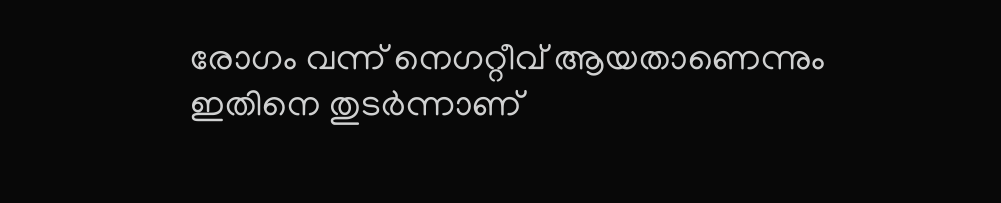രോഗം വന്ന് നെഗറ്റീവ് ആയതാണെന്നും ഇതിനെ തുടര്‍ന്നാണ്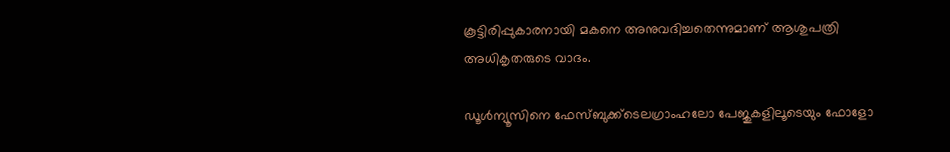കൂട്ടിരിപ്പുകാരനായി മകനെ അനുവദിച്ചതെന്നുമാണ് ആശുപത്രി അധികൃതരുടെ വാദം.

ഡൂള്‍ന്യൂസിനെ ഫേസ്ബുക്ക്ടെലഗ്രാംഹലോ പേജുകളിലൂടെയും ഫോളോ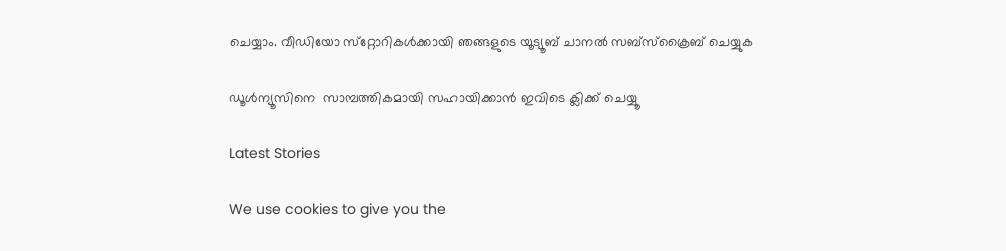ചെയ്യാം. വീഡിയോ സ്‌റ്റോറികള്‍ക്കായി ഞങ്ങളുടെ യൂട്യൂബ് ചാനല്‍ സബ്‌സ്‌ക്രൈബ് ചെയ്യുക

ഡൂള്‍ന്യൂസിനെ  സാമ്പത്തികമായി സഹായിക്കാന്‍ ഇവിടെ ക്ലിക്ക് ചെയ്യൂ

Latest Stories

We use cookies to give you the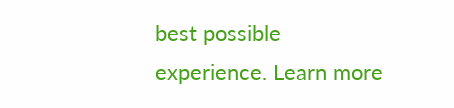best possible experience. Learn more